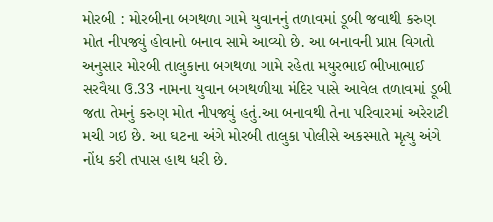મોરબી : મોરબીના બગથળા ગામે યુવાનનું તળાવમાં ડૂબી જવાથી કરુણ મોત નીપજ્યું હોવાનો બનાવ સામે આવ્યો છે. આ બનાવની પ્રાપ્ત વિગતો અનુસાર મોરબી તાલુકાના બગથળા ગામે રહેતા મયુરભાઈ ભીખાભાઈ સરવૈયા ઉ.33 નામના યુવાન બગથળીયા મંદિર પાસે આવેલ તળાવમાં ડૂબી જતા તેમનું કરુણ મોત નીપજ્યું હતું.આ બનાવથી તેના પરિવારમાં અરેરાટી મચી ગઇ છે. આ ઘટના અંગે મોરબી તાલુકા પોલીસે અકસ્માતે મૃત્યુ અંગે નોંધ કરી તપાસ હાથ ધરી છે.